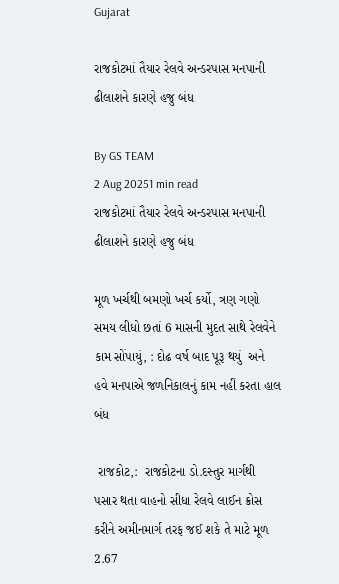Gujarat

રાજકોટમાં તૈયાર રેલવે અન્ડરપાસ મનપાની ઢીલાશને કારણે હજુ બંધ

By GS TEAM
2 Aug 20251 min read
રાજકોટમાં તૈયાર રેલવે અન્ડરપાસ મનપાની ઢીલાશને કારણે હજુ બંધ

મૂળ ખર્ચથી બમણો ખર્ચ કર્યો, ત્રણ ગણો સમય લીધો છતાં 6 માસની મુદત સાથે રેલવેને કામ સોંપાયું, : દોઢ વર્ષ બાદ પૂરૂ થયું  અને હવે મનપાએ જળનિકાલનું કામ નહીં કરતા હાલ બંધ

 રાજકોટ,:  રાજકોટના ડો.દસ્તુર માર્ગથી પસાર થતા વાહનો સીધા રેલવે લાઈન ક્રોસ કરીને અમીનમાર્ગ તરફ જઈ શકે તે માટે મૂળ 2.67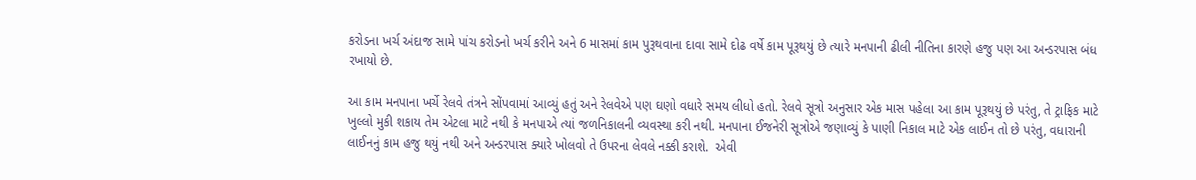કરોડના ખર્ચ અંદાજ સામે પાંચ કરોડનો ખર્ચ કરીને અને 6 માસમાં કામ પુરૂથવાના દાવા સામે દોઢ વર્ષે કામ પૂરૂથયું છે ત્યારે મનપાની ઢીલી નીતિના કારણે હજુ પણ આ અન્ડરપાસ બંધ રખાયો છે.

આ કામ મનપાના ખર્ચે રેલવે તંત્રને સોંપવામાં આવ્યું હતું અને રેલવેએ પણ ઘણો વધારે સમય લીધો હતો. રેલવે સૂત્રો અનુસાર એક માસ પહેલા આ કામ પૂરૂથયું છે પરંતુ, તે ટ્રાફિક માટે ખુલ્લો મુકી શકાય તેમ એટલા માટે નથી કે મનપાએ ત્યાં જળનિકાલની વ્યવસ્થા કરી નથી. મનપાના ઈજનેરી સૂત્રોએ જણાવ્યું કે પાણી નિકાલ માટે એક લાઈન તો છે પરંતુ, વધારાની લાઈનનું કામ હજુ થયું નથી અને અન્ડરપાસ ક્યારે ખોલવો તે ઉપરના લેવલે નક્કી કરાશે.  એવી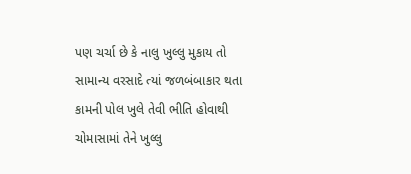પણ ચર્ચા છે કે નાલુ ખુલ્લુ મુકાય તો સામાન્ય વરસાદે ત્યાં જળબંબાકાર થતા કામની પોલ ખુલે તેવી ભીતિ હોવાથી ચોમાસામાં તેને ખુલ્લુ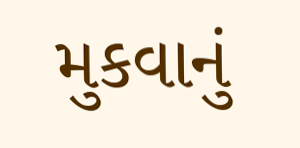મુકવાનું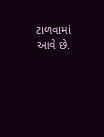ટાળવામાં આવે છે.